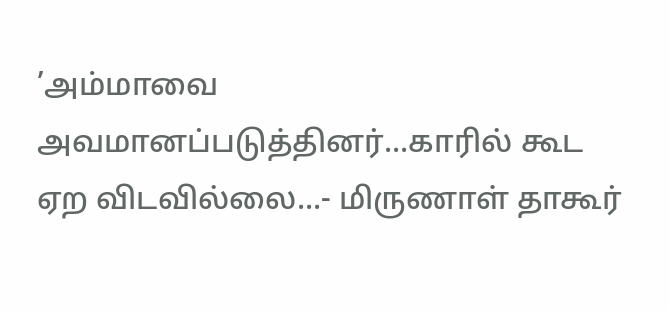’அம்மாவை அவமானப்படுத்தினர்...காரில் கூட ஏற விடவில்லை...- மிருணாள் தாகூர்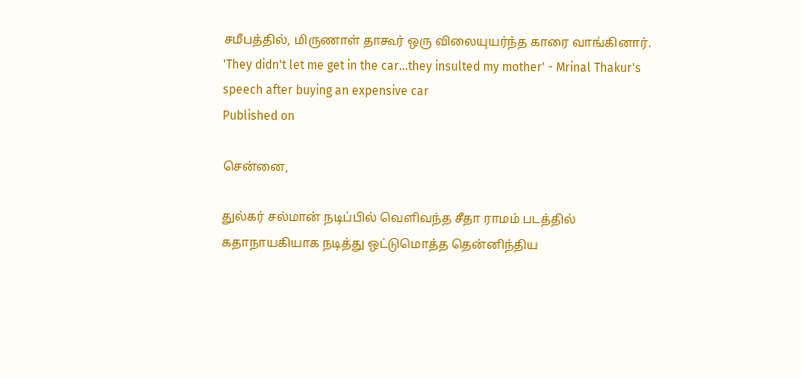சமீபத்தில், மிருணாள் தாகூர் ஒரு விலையுயர்ந்த காரை வாங்கினார்.
'They didn't let me get in the car...they insulted my mother' - Mrinal Thakur's speech after buying an expensive car
Published on

சென்னை,

துல்கர் சல்மான் நடிப்பில் வெளிவந்த சீதா ராமம் படத்தில் கதாநாயகியாக நடித்து ஒட்டுமொத்த தென்னிந்திய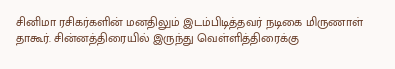சினிமா ரசிகர்களின் மனதிலும் இடம்பிடித்தவர் நடிகை மிருணாள் தாகூர். சின்னத்திரையில் இருந்து வெள்ளித்திரைக்கு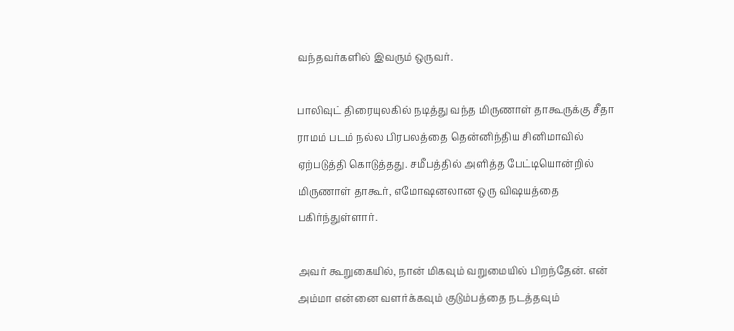வந்தவர்களில் இவரும் ஒருவர்.

பாலிவுட் திரையுலகில் நடித்து வந்த மிருணாள் தாகூருக்கு சீதா ராமம் படம் நல்ல பிரபலத்தை தென்னிந்திய சினிமாவில் ஏற்படுத்தி கொடுத்தது. சமீபத்தில் அளித்த பேட்டியொன்றில் மிருணாள் தாகூர், எமோஷனலான ஒரு விஷயத்தை பகிர்ந்துள்ளார்.

அவர் கூறுகையில், நான் மிகவும் வறுமையில் பிறந்தேன். என் அம்மா என்னை வளர்க்கவும் குடும்பத்தை நடத்தவும்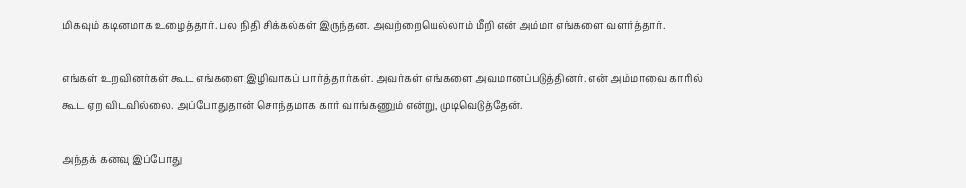மிகவும் கடினமாக உழைத்தார். பல நிதி சிக்கல்கள் இருந்தன. அவற்றையெல்லாம் மீறி என் அம்மா எங்களை வளர்த்தார்.

எங்கள் உறவினர்கள் கூட எங்களை இழிவாகப் பார்த்தார்கள். அவர்கள் எங்களை அவமானப்படுத்தினர். என் அம்மாவை காரில் கூட ஏற விடவில்லை. அப்போதுதான் சொந்தமாக கார் வாங்கணும் என்று, முடிவெடுத்தேன்.

அந்தக் கனவு இப்போது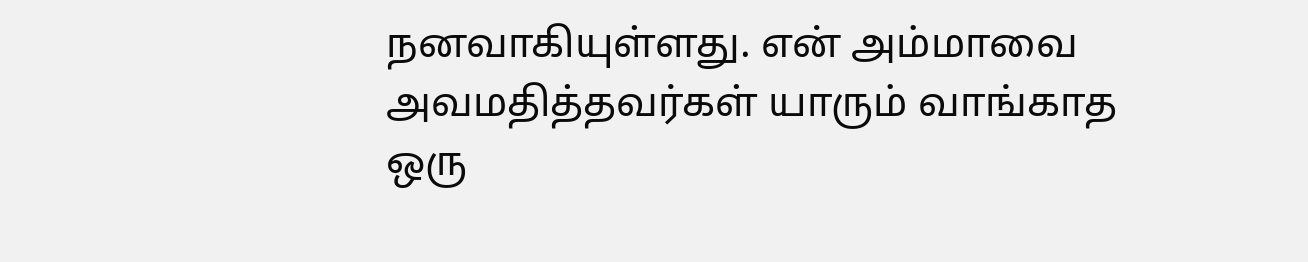நனவாகியுள்ளது. என் அம்மாவை அவமதித்தவர்கள் யாரும் வாங்காத ஒரு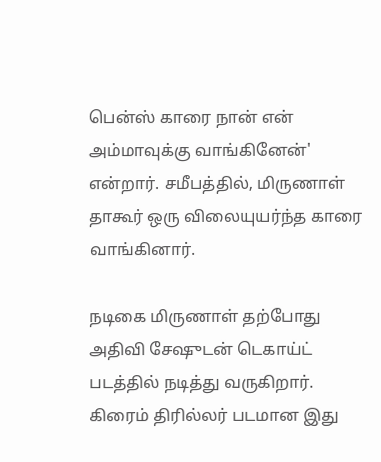பென்ஸ் காரை நான் என் அம்மாவுக்கு வாங்கினேன்' என்றார். சமீபத்தில், மிருணாள் தாகூர் ஒரு விலையுயர்ந்த காரை வாங்கினார்.

நடிகை மிருணாள் தற்போது அதிவி சேஷுடன் டெகாய்ட் படத்தில் நடித்து வருகிறார். கிரைம் திரில்லர் படமான இது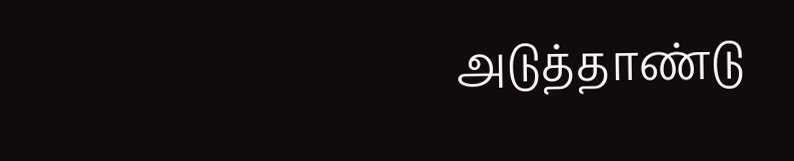அடுத்தாண்டு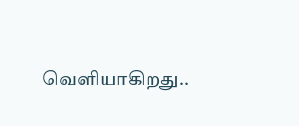வெளியாகிறது..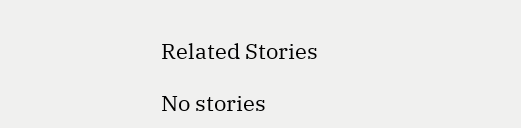Related Stories

No stories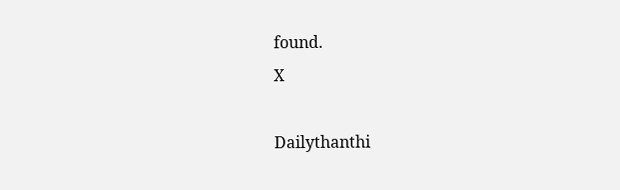found.
X

Dailythanthi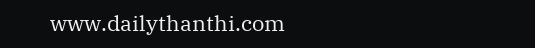www.dailythanthi.com